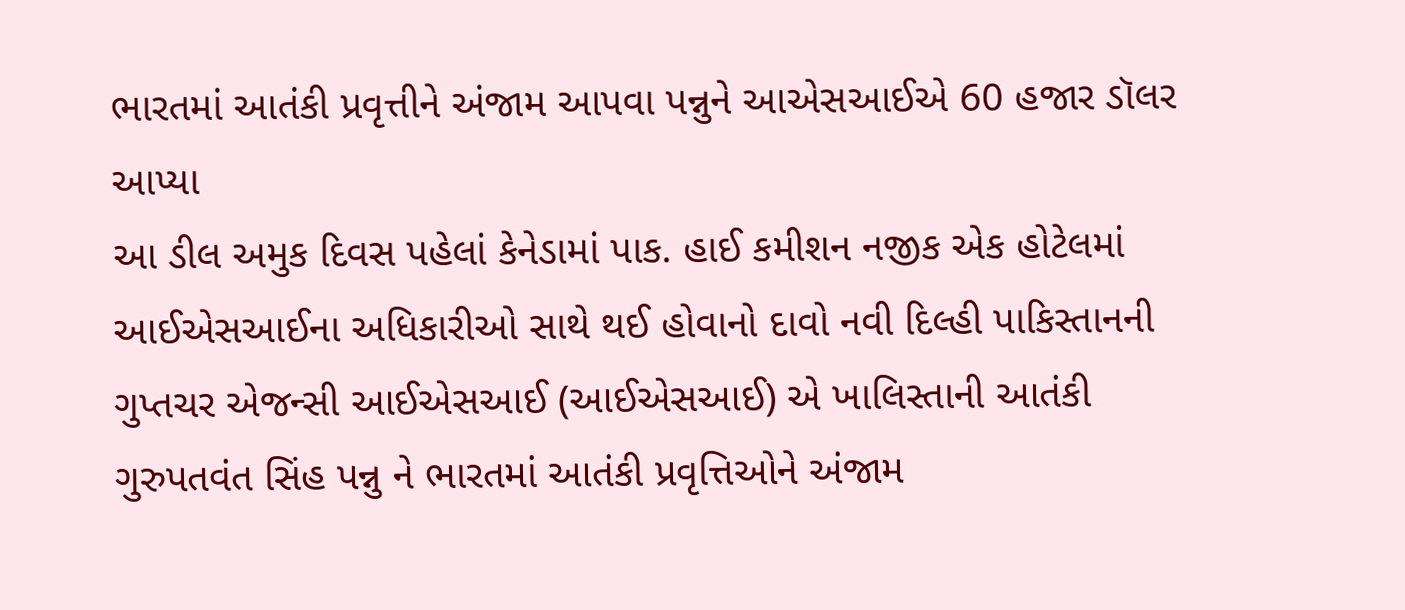ભારતમાં આતંકી પ્રવૃત્તીને અંજામ આપવા પન્નુને આએસઆઈએ 60 હજાર ડૉલર આપ્યા
આ ડીલ અમુક દિવસ પહેલાં કેનેડામાં પાક. હાઈ કમીશન નજીક એક હોટેલમાં આઈએસઆઈના અધિકારીઓ સાથે થઈ હોવાનો દાવો નવી દિલ્હી પાકિસ્તાનની ગુપ્તચર એજન્સી આઈએસઆઈ (આઈએસઆઈ) એ ખાલિસ્તાની આતંકી ગુરુપતવંત સિંહ પન્નુ ને ભારતમાં આતંકી પ્રવૃત્તિઓને અંજામ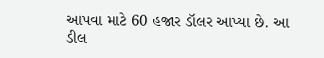આપવા માટે 60 હજાર ડૉલર આપ્યા છે. આ ડીલ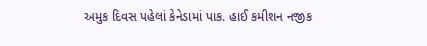અમુક દિવસ પહેલાં કેનેડામાં પાક. હાઈ કમીશન નજીક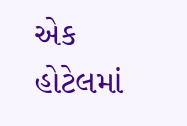એક હોટેલમાં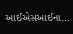આઈએસઆઈના…